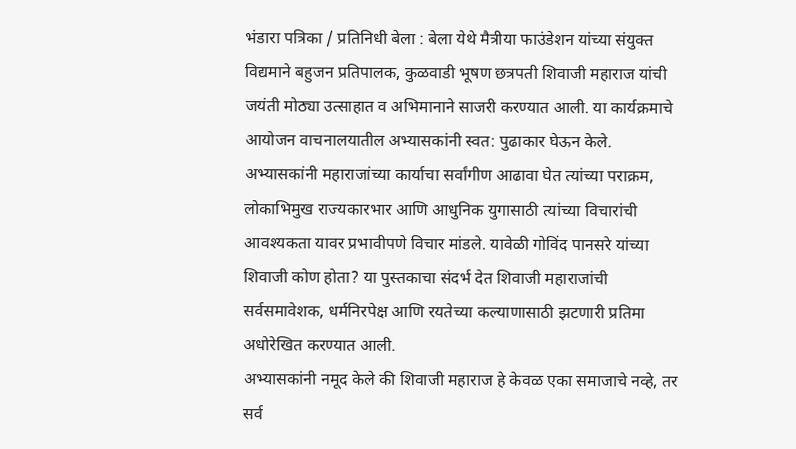भंडारा पत्रिका / प्रतिनिधी बेला : बेला येथे मैत्रीया फाउंडेशन यांच्या संयुक्त विद्यमाने बहुजन प्रतिपालक, कुळवाडी भूषण छत्रपती शिवाजी महाराज यांची जयंती मोठ्या उत्साहात व अभिमानाने साजरी करण्यात आली. या कार्यक्रमाचे आयोजन वाचनालयातील अभ्यासकांनी स्वत: पुढाकार घेऊन केले. अभ्यासकांनी महाराजांच्या कार्याचा सर्वांगीण आढावा घेत त्यांच्या पराक्रम, लोकाभिमुख राज्यकारभार आणि आधुनिक युगासाठी त्यांच्या विचारांची आवश्यकता यावर प्रभावीपणे विचार मांडले. यावेळी गोविंद पानसरे यांच्या शिवाजी कोण होता? या पुस्तकाचा संदर्भ देत शिवाजी महाराजांची सर्वसमावेशक, धर्मनिरपेक्ष आणि रयतेच्या कल्याणासाठी झटणारी प्रतिमा अधोरेखित करण्यात आली.
अभ्यासकांनी नमूद केले की शिवाजी महाराज हे केवळ एका समाजाचे नव्हे, तर सर्व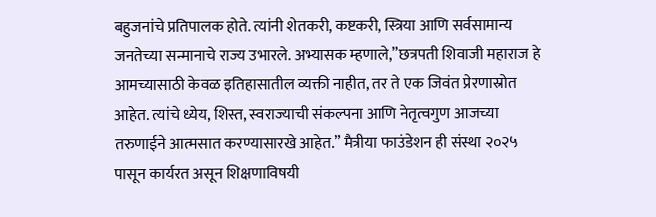बहुजनांचे प्रतिपालक होते. त्यांनी शेतकरी, कष्टकरी, स्त्रिया आणि सर्वसामान्य जनतेच्या सन्मानाचे राज्य उभारले. अभ्यासक म्हणाले,”छत्रपती शिवाजी महाराज हे आमच्यासाठी केवळ इतिहासातील व्यक्ती नाहीत, तर ते एक जिवंत प्रेरणास्रोत आहेत. त्यांचे ध्येय, शिस्त, स्वराज्याची संकल्पना आणि नेतृत्वगुण आजच्या तरुणाईने आत्मसात करण्यासारखे आहेत.” मैत्रीया फाउंडेशन ही संस्था २०२५ पासून कार्यरत असून शिक्षणाविषयी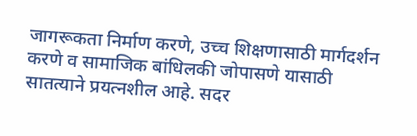जागरूकता निर्माण करणे, उच्च शिक्षणासाठी मार्गदर्शन करणे व सामाजिक बांधिलकी जोपासणे यासाठी सातत्याने प्रयत्नशील आहे. सदर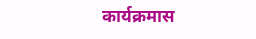कार्यक्रमास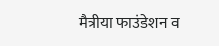मैत्रीया फाउंडेशन व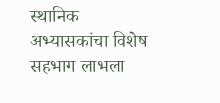स्थानिक अभ्यासकांचा विशेष सहभाग लाभला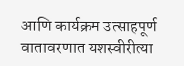आणि कार्यक्रम उत्साहपूर्ण वातावरणात यशस्वीरीत्या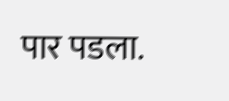पार पडला.